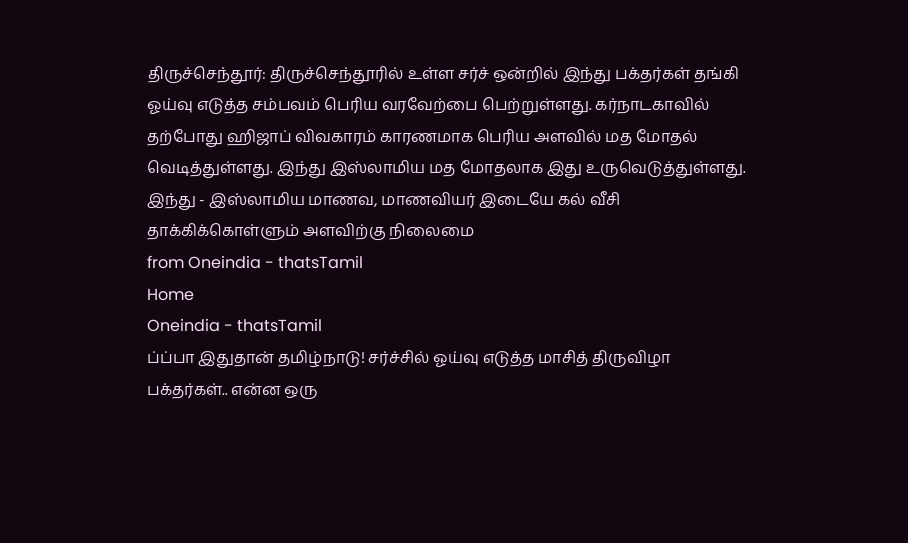திருச்செந்தூர்: திருச்செந்தூரில் உள்ள சர்ச் ஒன்றில் இந்து பக்தர்கள் தங்கி ஓய்வு எடுத்த சம்பவம் பெரிய வரவேற்பை பெற்றுள்ளது. கர்நாடகாவில் தற்போது ஹிஜாப் விவகாரம் காரணமாக பெரிய அளவில் மத மோதல் வெடித்துள்ளது. இந்து இஸ்லாமிய மத மோதலாக இது உருவெடுத்துள்ளது. இந்து - இஸ்லாமிய மாணவ, மாணவியர் இடையே கல் வீசி தாக்கிக்கொள்ளும் அளவிற்கு நிலைமை
from Oneindia - thatsTamil
Home
Oneindia - thatsTamil
ப்ப்பா இதுதான் தமிழ்நாடு! சர்ச்சில் ஓய்வு எடுத்த மாசித் திருவிழா பக்தர்கள்.. என்ன ஒரு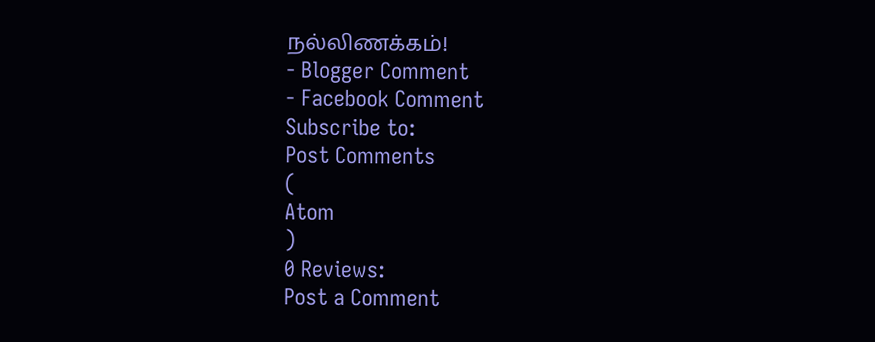நல்லிணக்கம்!
- Blogger Comment
- Facebook Comment
Subscribe to:
Post Comments
(
Atom
)
0 Reviews:
Post a Comment